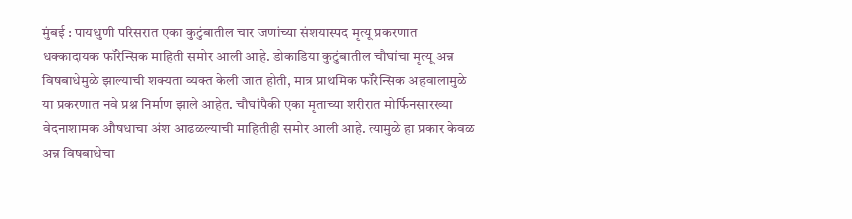मुंबई : पायधुणी परिसरात एका कुटुंबातील चार जणांच्या संशयास्पद मृत्यू प्रकरणात धक्कादायक फॉरेन्सिक माहिती समोर आली आहे. डोकाडिया कुटुंबातील चौघांचा मृत्यू अन्न विषबाधेमुळे झाल्याची शक्यता व्यक्त केली जात होती, मात्र प्राथमिक फॉरेन्सिक अहवालामुळे या प्रकरणात नवे प्रश्न निर्माण झाले आहेत. चौघांपैकी एका मृताच्या शरीरात मोर्फिनसारख्या वेदनाशामक औषधाचा अंश आढळल्याची माहितीही समोर आली आहे. त्यामुळे हा प्रकार केवळ अन्न विषबाधेचा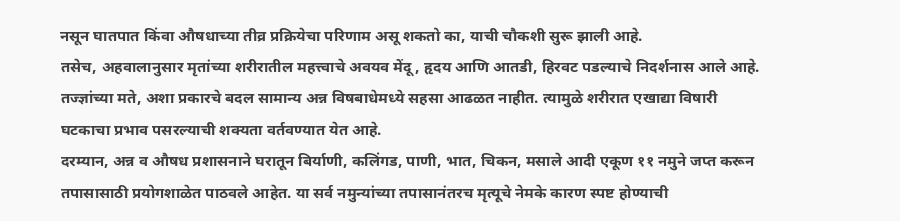नसून घातपात किंवा औषधाच्या तीव्र प्रक्रियेचा परिणाम असू शकतो का, याची चौकशी सुरू झाली आहे.
तसेच, अहवालानुसार मृतांच्या शरीरातील महत्त्वाचे अवयव मेंदू, हृदय आणि आतडी, हिरवट पडल्याचे निदर्शनास आले आहे. तज्ज्ञांच्या मते, अशा प्रकारचे बदल सामान्य अन्न विषबाधेमध्ये सहसा आढळत नाहीत. त्यामुळे शरीरात एखाद्या विषारी घटकाचा प्रभाव पसरल्याची शक्यता वर्तवण्यात येत आहे.
दरम्यान, अन्न व औषध प्रशासनाने घरातून बिर्याणी, कलिंगड, पाणी, भात, चिकन, मसाले आदी एकूण ११ नमुने जप्त करून तपासासाठी प्रयोगशाळेत पाठवले आहेत. या सर्व नमुन्यांच्या तपासानंतरच मृत्यूचे नेमके कारण स्पष्ट होण्याची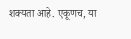शक्यता आहे. एकूणच, या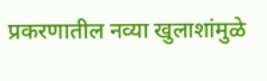प्रकरणातील नव्या खुलाशांमुळे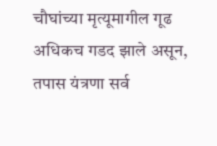चौघांच्या मृत्यूमागील गूढ अधिकच गडद झाले असून, तपास यंत्रणा सर्व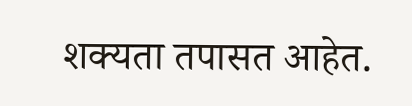शक्यता तपासत आहेत.